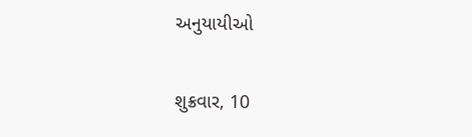અનુયાયીઓ

શુક્રવાર, 10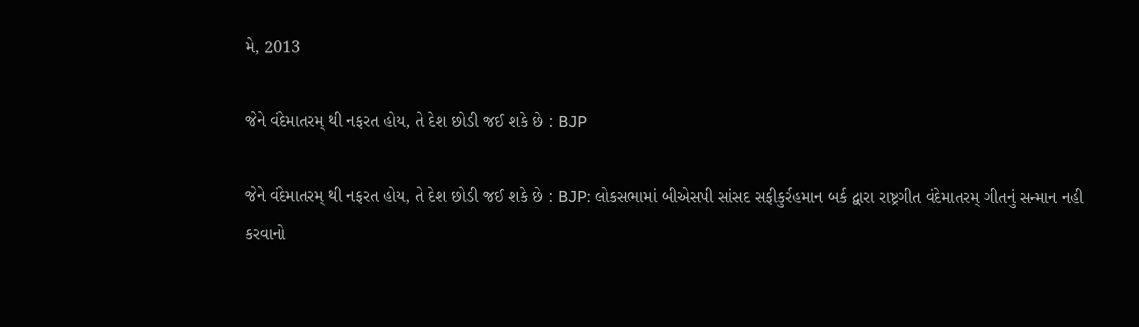મે, 2013

જેને વંદેમાતરમ્ થી નફરત હોય, તે દેશ છોડી જઈ શકે છે : BJP

જેને વંદેમાતરમ્ થી નફરત હોય, તે દેશ છોડી જઈ શકે છે : BJP: લોકસભામાં બીએસપી સાંસદ સફીકુર્રહમાન બર્ક દ્વારા રાષ્ટ્રગીત વંદેમાતરમ્ ગીતનું સન્માન નહી કરવાનો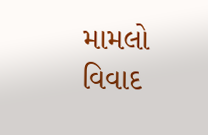મામલો વિવાદ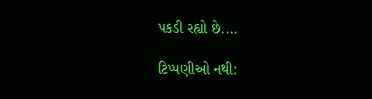પકડી રહ્યો છે....

ટિપ્પણીઓ નથી: